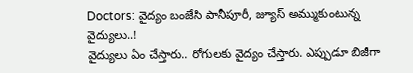Doctors: వైద్యం బంజేసి పానీపూరీ, జ్యూస్ అమ్ముకుంటున్న వైద్యులు..!
వైద్యులు ఏం చేస్తారు.. రోగులకు వైద్యం చేస్తారు. ఎప్పుడూ బిజీగా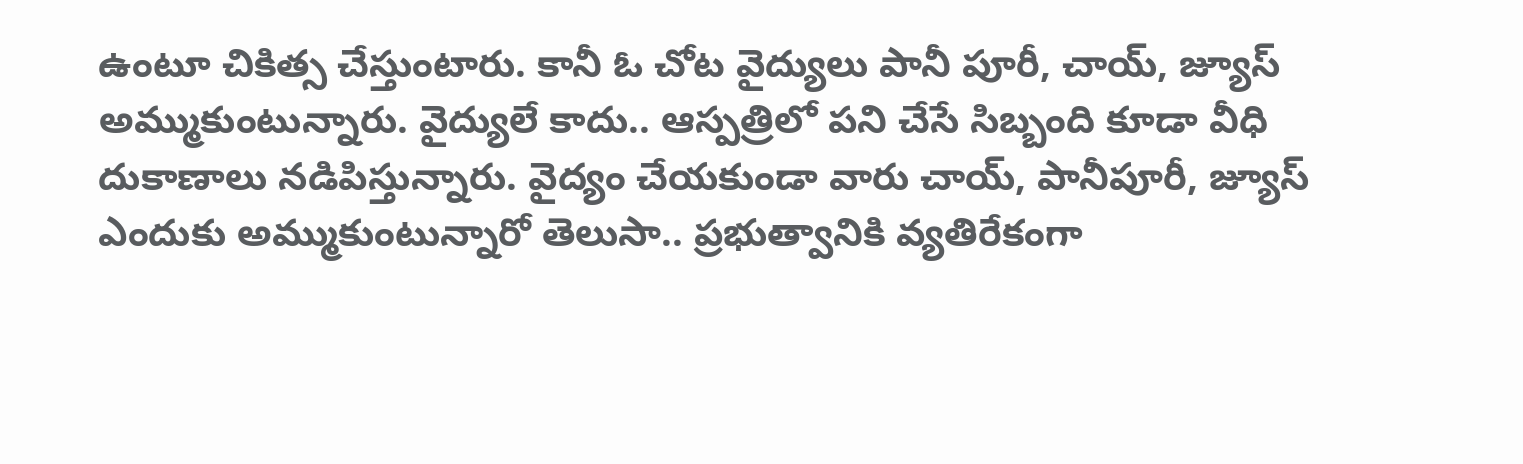ఉంటూ చికిత్స చేస్తుంటారు. కానీ ఓ చోట వైద్యులు పానీ పూరీ, చాయ్, జ్యూస్ అమ్ముకుంటున్నారు. వైద్యులే కాదు.. ఆస్పత్రిలో పని చేసే సిబ్బంది కూడా వీధి దుకాణాలు నడిపిస్తున్నారు. వైద్యం చేయకుండా వారు చాయ్, పానీపూరీ, జ్యూస్ ఎందుకు అమ్ముకుంటున్నారో తెలుసా.. ప్రభుత్వానికి వ్యతిరేకంగా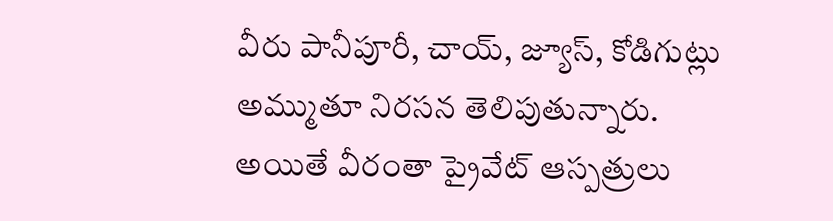వీరు పానీపూరీ, చాయ్, జ్యూస్, కోడిగుట్లు అమ్ముతూ నిరసన తెలిపుతున్నారు. అయితే వీరంతా ప్రైవేట్ ఆస్పత్రులు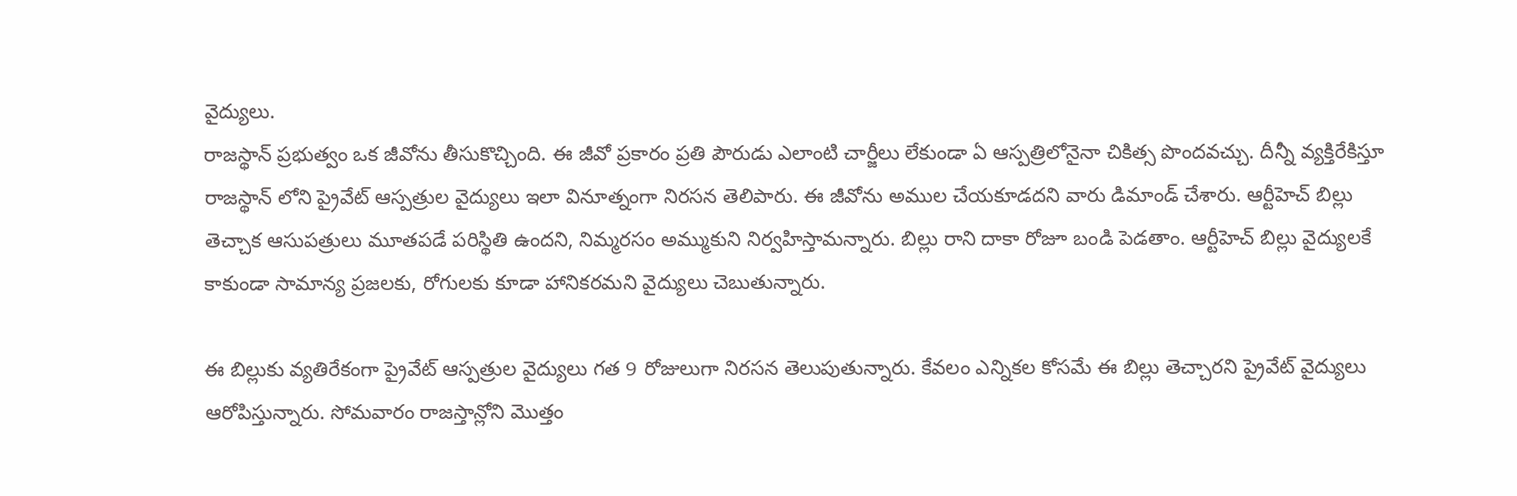వైద్యులు.
రాజస్థాన్ ప్రభుత్వం ఒక జీవోను తీసుకొచ్చింది. ఈ జీవో ప్రకారం ప్రతి పౌరుడు ఎలాంటి చార్జీలు లేకుండా ఏ ఆస్పత్రిలోనైనా చికిత్స పొందవచ్చు. దీన్నీ వ్యక్తిరేకిస్తూ రాజస్థాన్ లోని ప్రైవేట్ ఆస్పత్రుల వైద్యులు ఇలా వినూత్నంగా నిరసన తెలిపారు. ఈ జీవోను అముల చేయకూడదని వారు డిమాండ్ చేశారు. ఆర్టీహెచ్ బిల్లు తెచ్చాక ఆసుపత్రులు మూతపడే పరిస్థితి ఉందని, నిమ్మరసం అమ్ముకుని నిర్వహిస్తామన్నారు. బిల్లు రాని దాకా రోజూ బండి పెడతాం. ఆర్టీహెచ్ బిల్లు వైద్యులకే కాకుండా సామాన్య ప్రజలకు, రోగులకు కూడా హానికరమని వైద్యులు చెబుతున్నారు.

ఈ బిల్లుకు వ్యతిరేకంగా ప్రైవేట్ ఆస్పత్రుల వైద్యులు గత 9 రోజులుగా నిరసన తెలుపుతున్నారు. కేవలం ఎన్నికల కోసమే ఈ బిల్లు తెచ్చారని ప్రైవేట్ వైద్యులు ఆరోపిస్తున్నారు. సోమవారం రాజస్తాన్లోని మొత్తం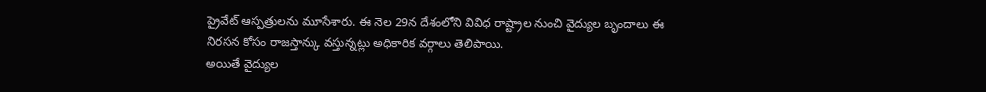ప్రైవేట్ ఆస్పత్రులను మూసేశారు. ఈ నెల 29న దేశంలోని వివిధ రాష్ట్రాల నుంచి వైద్యుల బృందాలు ఈ నిరసన కోసం రాజస్తాన్కు వస్తున్నట్లు అధికారిక వర్గాలు తెలిపాయి.
అయితే వైద్యుల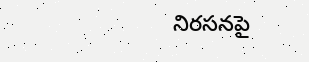నిరసనపై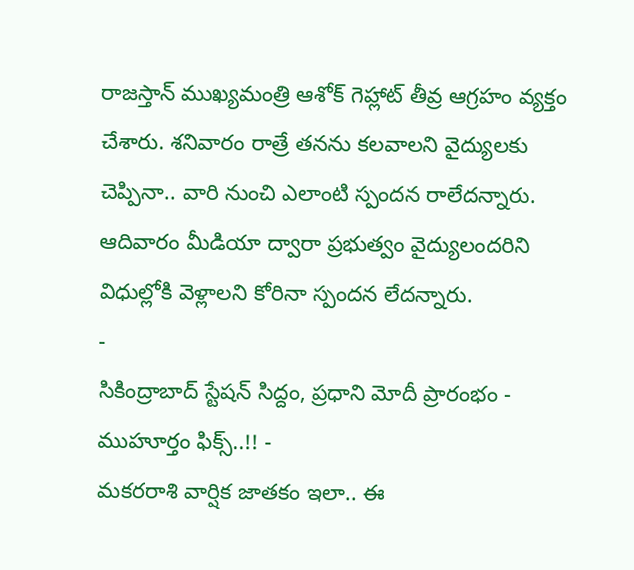రాజస్తాన్ ముఖ్యమంత్రి ఆశోక్ గెహ్లాట్ తీవ్ర ఆగ్రహం వ్యక్తం చేశారు. శనివారం రాత్రే తనను కలవాలని వైద్యులకు చెప్పినా.. వారి నుంచి ఎలాంటి స్పందన రాలేదన్నారు. ఆదివారం మీడియా ద్వారా ప్రభుత్వం వైద్యులందరిని విధుల్లోకి వెళ్లాలని కోరినా స్పందన లేదన్నారు.
-
సికింద్రాబాద్ స్టేషన్ సిద్దం, ప్రధాని మోదీ ప్రారంభం - ముహూర్తం ఫిక్స్..!! -
మకరరాశి వార్షిక జాతకం ఇలా.. ఈ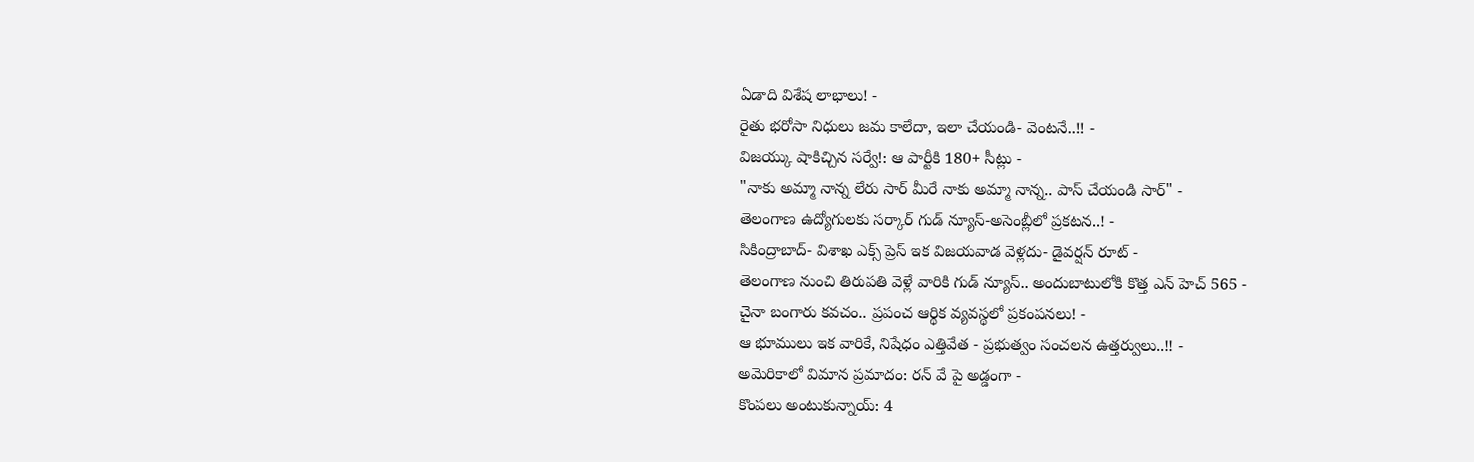ఏడాది విశేష లాభాలు! -
రైతు భరోసా నిధులు జమ కాలేదా, ఇలా చేయండి- వెంటనే..!! -
విజయ్కు షాకిచ్చిన సర్వే!: ఆ పార్టీకి 180+ సీట్లు -
"నాకు అమ్మా నాన్న లేరు సార్ మీరే నాకు అమ్మా నాన్న.. పాస్ చేయండి సార్" -
తెలంగాణ ఉద్యోగులకు సర్కార్ గుడ్ న్యూస్-అసెంబ్లీలో ప్రకటన..! -
సికింద్రాబాద్- విశాఖ ఎక్స్ ప్రెస్ ఇక విజయవాడ వెళ్లదు- డైవర్షన్ రూట్ -
తెలంగాణ నుంచి తిరుపతి వెళ్లే వారికి గుడ్ న్యూస్.. అందుబాటులోకి కొత్త ఎన్ హెచ్ 565 -
చైనా బంగారు కవచం.. ప్రపంచ ఆర్థిక వ్యవస్థలో ప్రకంపనలు! -
ఆ భూములు ఇక వారికే, నిషేధం ఎత్తివేత - ప్రభుత్వం సంచలన ఉత్తర్వులు..!! -
అమెరికాలో విమాన ప్రమాదం: రన్ వే పై అడ్డంగా -
కొంపలు అంటుకున్నాయ్: 4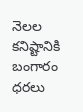నెలల కనిష్టానికి బంగారం ధరలు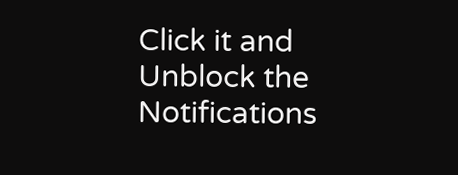Click it and Unblock the Notifications